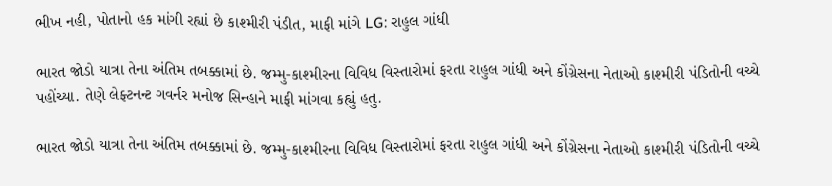ભીખ નહી, પોતાનો હક માંગી રહ્યાં છે કાશ્મીરી પંડીત, માફી માંગે LG: રાહુલ ગાંધી

ભારત જોડો યાત્રા તેના અંતિમ તબક્કામાં છે. જમ્મુ-કાશ્મીરના વિવિધ વિસ્તારોમાં ફરતા રાહુલ ગાંધી અને કોંગ્રેસના નેતાઓ કાશ્મીરી પંડિતોની વચ્ચે પહોંચ્યા. તેણે લેફ્ટનન્ટ ગવર્નર મનોજ સિન્હાને માફી માંગવા કહ્યું હતુ.

ભારત જોડો યાત્રા તેના અંતિમ તબક્કામાં છે. જમ્મુ-કાશ્મીરના વિવિધ વિસ્તારોમાં ફરતા રાહુલ ગાંધી અને કોંગ્રેસના નેતાઓ કાશ્મીરી પંડિતોની વચ્ચે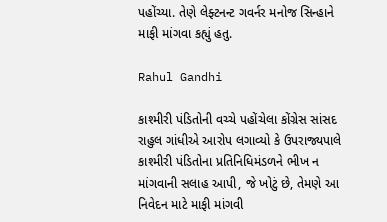પહોંચ્યા. તેણે લેફ્ટનન્ટ ગવર્નર મનોજ સિન્હાને માફી માંગવા કહ્યું હતુ.

Rahul Gandhi

કાશ્મીરી પંડિતોની વચ્ચે પહોંચેલા કોંગ્રેસ સાંસદ રાહુલ ગાંધીએ આરોપ લગાવ્યો કે ઉપરાજ્યપાલે કાશ્મીરી પંડિતોના પ્રતિનિધિમંડળને ભીખ ન માંગવાની સલાહ આપી, જે ખોટું છે, તેમણે આ નિવેદન માટે માફી માંગવી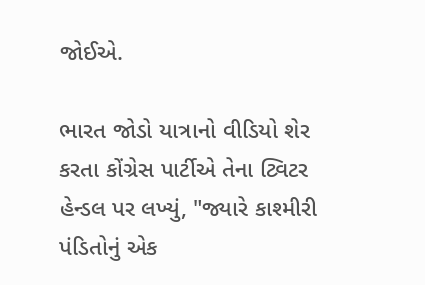જોઈએ.

ભારત જોડો યાત્રાનો વીડિયો શેર કરતા કોંગ્રેસ પાર્ટીએ તેના ટ્વિટર હેન્ડલ પર લખ્યું, "જ્યારે કાશ્મીરી પંડિતોનું એક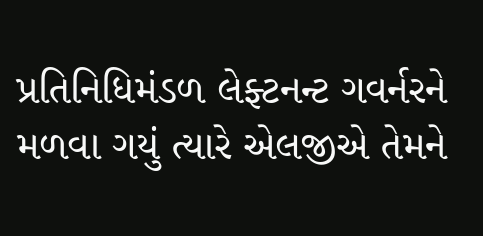પ્રતિનિધિમંડળ લેફ્ટનન્ટ ગવર્નરને મળવા ગયું ત્યારે એલજીએ તેમને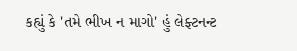કહ્યું કે 'તમે ભીખ ન માગો' હું લેફ્ટનન્ટ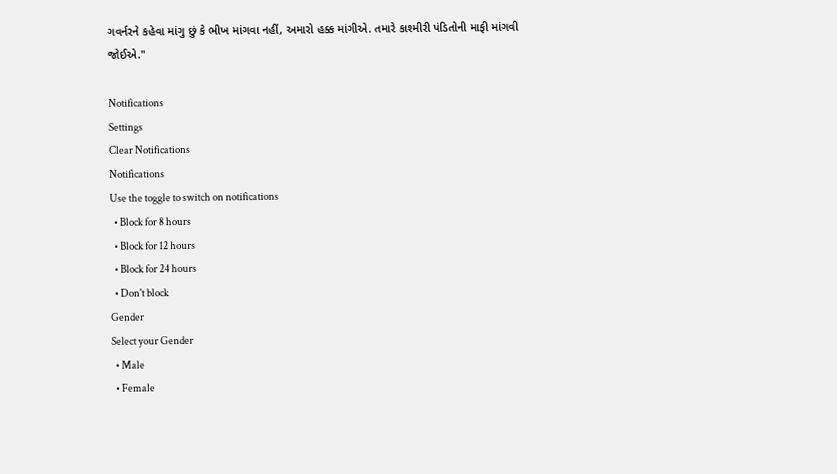ગવર્નરને કહેવા માંગુ છું કે ભીખ માંગવા નહીં, અમારો હક્ક માંગીએ. તમારે કાશ્મીરી પંડિતોની માફી માંગવી જોઈએ."

Notifications
Settings
Clear Notifications
Notifications
Use the toggle to switch on notifications
  • Block for 8 hours
  • Block for 12 hours
  • Block for 24 hours
  • Don't block
Gender
Select your Gender
  • Male
  • Female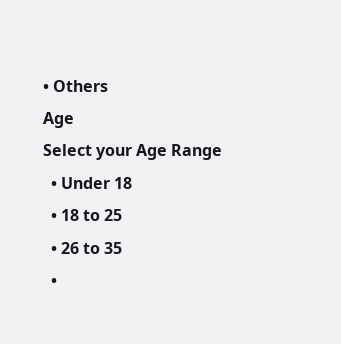• Others
Age
Select your Age Range
  • Under 18
  • 18 to 25
  • 26 to 35
  •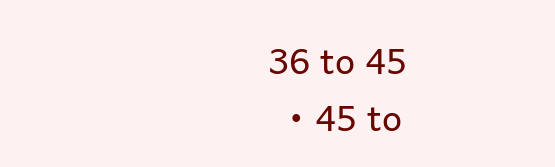36 to 45
  • 45 to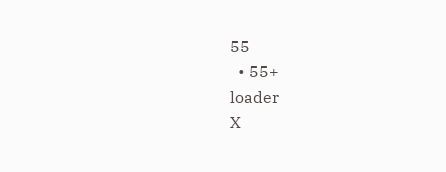55
  • 55+
loader
X